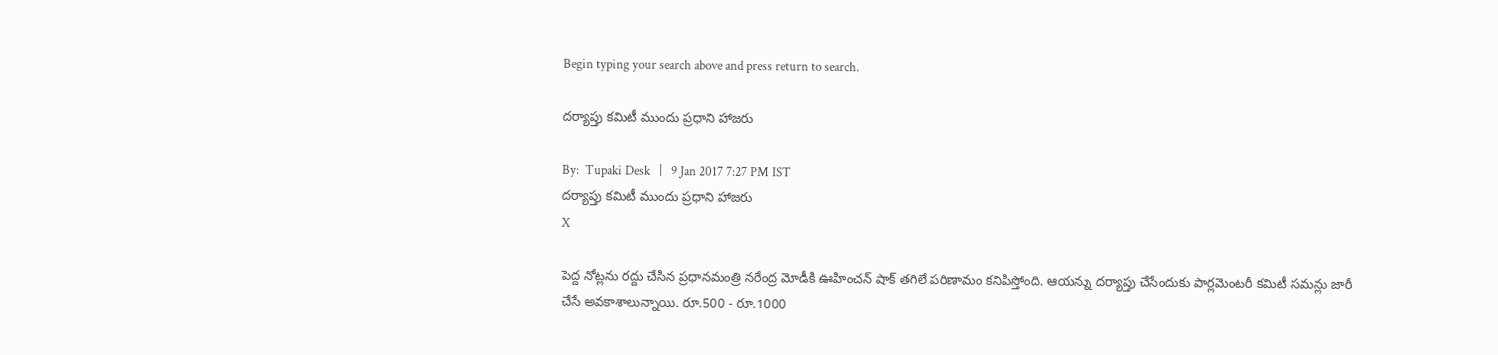Begin typing your search above and press return to search.

దర్యాప్తు క‌మిటీ ముందు ప్ర‌ధాని హాజ‌రు

By:  Tupaki Desk   |   9 Jan 2017 7:27 PM IST
దర్యాప్తు క‌మిటీ ముందు ప్ర‌ధాని హాజ‌రు
X

పెద్ద నోట్ల‌ను ర‌ద్దు చేసిన ప్ర‌ధానమంత్రి న‌రేంద్ర మోడీకి ఊహించ‌న్ షాక్ త‌గిలే ప‌రిణామం క‌నిపిస్తోంది. ఆయ‌న్ను ద‌ర్యాప్తు చేసేందుకు పార్ల‌మెంట‌రీ క‌మిటీ స‌మ‌న్లు జారీ చేసే అవ‌కాశాలున్నాయి. రూ.500 - రూ.1000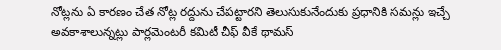నోట్లను ఏ కార‌ణం చేత నోట్ల ర‌ద్దును చేప‌ట్టార‌ని తెలుసుకునేందుకు ప్ర‌ధానికి స‌మ‌న్లు ఇచ్చే అవ‌కాశాలున్న‌ట్లు పార్ల‌మెంట‌రీ క‌మిటీ చీఫ్ వీకే థామ‌స్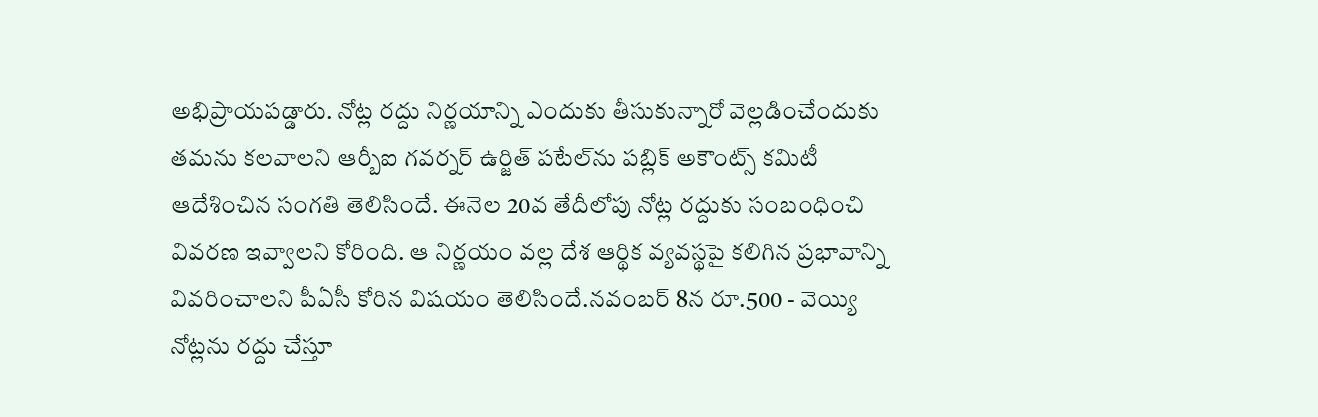అభిప్రాయ‌ప‌డ్డారు. నోట్ల ర‌ద్దు నిర్ణ‌యాన్ని ఎందుకు తీసుకున్నారో వెల్ల‌డించేందుకు త‌మ‌ను క‌ల‌వాల‌ని ఆర్బీఐ గ‌వ‌ర్న‌ర్ ఉర్జిత్ ప‌టేల్‌ను ప‌బ్లిక్ అకౌంట్స్ క‌మిటీ ఆదేశించిన సంగ‌తి తెలిసిందే. ఈనెల 20వ తేదీలోపు నోట్ల ర‌ద్దుకు సంబంధించి వివ‌ర‌ణ ఇవ్వాల‌ని కోరింది. ఆ నిర్ణ‌యం వ‌ల్ల దేశ ఆర్థిక వ్య‌వ‌స్థ‌పై క‌లిగిన ప్ర‌భావాన్ని వివ‌రించాల‌ని పీఏసీ కోరిన విష‌యం తెలిసిందే.న‌వంబ‌ర్ 8న రూ.500 - వెయ్యి నోట్ల‌ను ర‌ద్దు చేస్తూ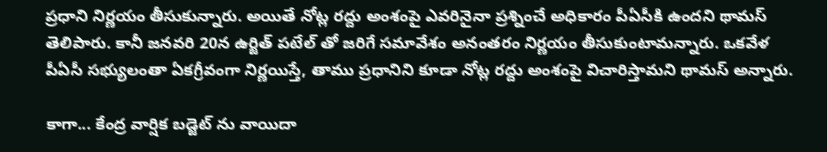ప్ర‌ధాని నిర్ణ‌యం తీసుకున్నారు. అయితే నోట్ల ర‌ద్దు అంశంపై ఎవ‌రినైనా ప్ర‌శ్నించే అధికారం పీఏసీకి ఉంద‌ని థామ‌స్ తెలిపారు. కానీ జ‌న‌వ‌రి 20న ఉర్జిత్ పటేల్‌ తో జ‌రిగే స‌మావేశం అనంత‌రం నిర్ణ‌యం తీసుకుంటామ‌న్నారు. ఒక‌వేళ పీఏసీ స‌భ్యులంతా ఏక‌గ్రీవంగా నిర్ణ‌యిస్తే, తాము ప్ర‌ధానిని కూడా నోట్ల ర‌ద్దు అంశంపై విచారిస్తామ‌ని థామ‌స్ అన్నారు.

కాగా... కేంద్ర వార్షిక బడ్జెట్‌ ను వాయిదా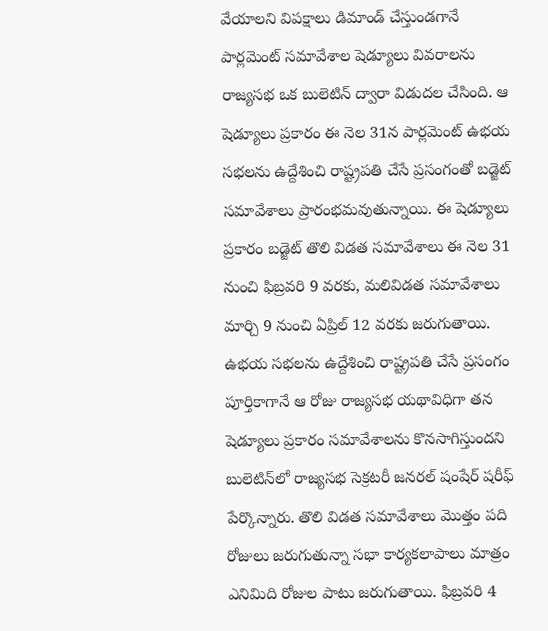వేయాలని విపక్షాలు డిమాండ్ చేస్తుండగానే పార్లమెంట్ సమావేశాల షెడ్యూలు వివరాలను రాజ్యసభ ఒక బులెటిన్ ద్వారా విడుదల చేసింది. ఆ షెడ్యూలు ప్రకారం ఈ నెల 31న పార్లమెంట్ ఉభయ సభలను ఉద్దేశించి రాష్ట్రపతి చేసే ప్రసంగంతో బడ్జెట్ సమావేశాలు ప్రారంభమవుతున్నాయి. ఈ షెడ్యూలు ప్రకారం బడ్జెట్ తొలి విడత సమావేశాలు ఈ నెల 31 నుంచి ఫిబ్రవరి 9 వరకు, మలివిడత సమావేశాలు మార్చి 9 నుంచి ఏప్రిల్ 12 వరకు జరుగుతాయి. ఉభయ సభలను ఉద్దేశించి రాష్ట్రపతి చేసే ప్రసంగం పూర్తికాగానే ఆ రోజు రాజ్యసభ యథావిధిగా తన షెడ్యూలు ప్రకారం సమావేశాలను కొనసాగిస్తుందని బులెటిన్‌లో రాజ్యసభ సెక్రటరీ జనరల్ షంషేర్ షరీఫ్ పేర్కొన్నారు. తొలి విడత సమావేశాలు మొత్తం పది రోజులు జరుగుతున్నా సభా కార్యకలాపాలు మాత్రం ఎనిమిది రోజుల పాటు జరుగుతాయి. ఫిబ్రవరి 4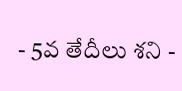- 5వ తేదీలు శని -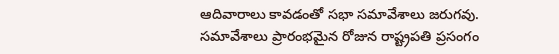ఆదివారాలు కావడంతో సభా సమావేశాలు జరుగవు. సమావేశాలు ప్రారంభమైన రోజున రాష్ట్రపతి ప్రసంగం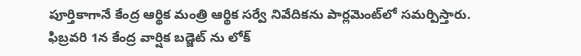పూర్తికాగానే కేంద్ర ఆర్థిక మంత్రి ఆర్థిక సర్వే నివేదికను పార్లమెంట్‌లో సమర్పిస్తారు. ఫిబ్రవరి 1న కేంద్ర వార్షిక బడ్జెట్‌ ను లోక్‌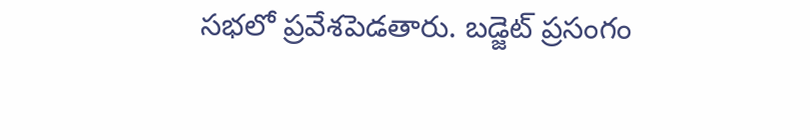సభలో ప్రవేశపెడతారు. బడ్జెట్ ప్రసంగం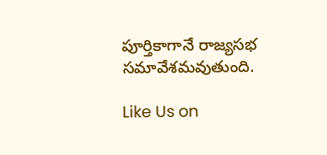పూర్తికాగానే రాజ్యసభ సమావేశమవుతుంది.

Like Us on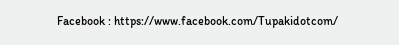Facebook : https://www.facebook.com/Tupakidotcom/